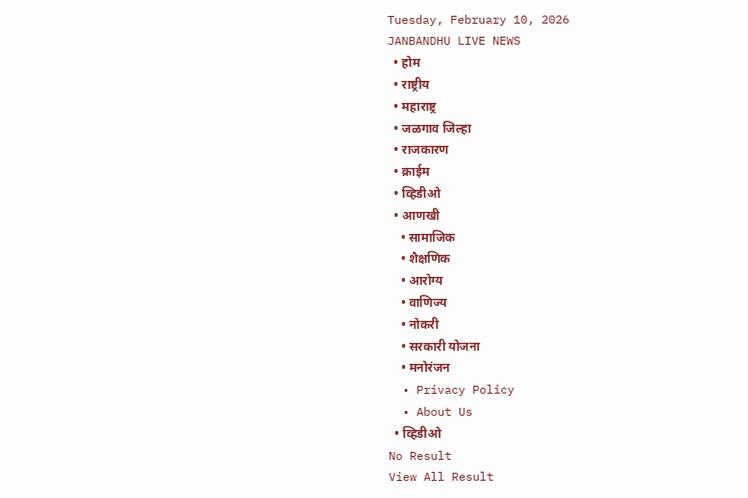Tuesday, February 10, 2026
JANBANDHU LIVE NEWS
  • होम
  • राष्ट्रीय
  • महाराष्ट्र
  • जळगाव जिल्हा
  • राजकारण
  • क्राईम
  • व्हिडीओ
  • आणखी
    • सामाजिक
    • शैक्षणिक
    • आरोग्य
    • वाणिज्य
    • नोकरी
    • सरकारी योजना
    • मनोरंजन
  • Privacy Policy
  • About Us
  • व्हिडीओ
No Result
View All Result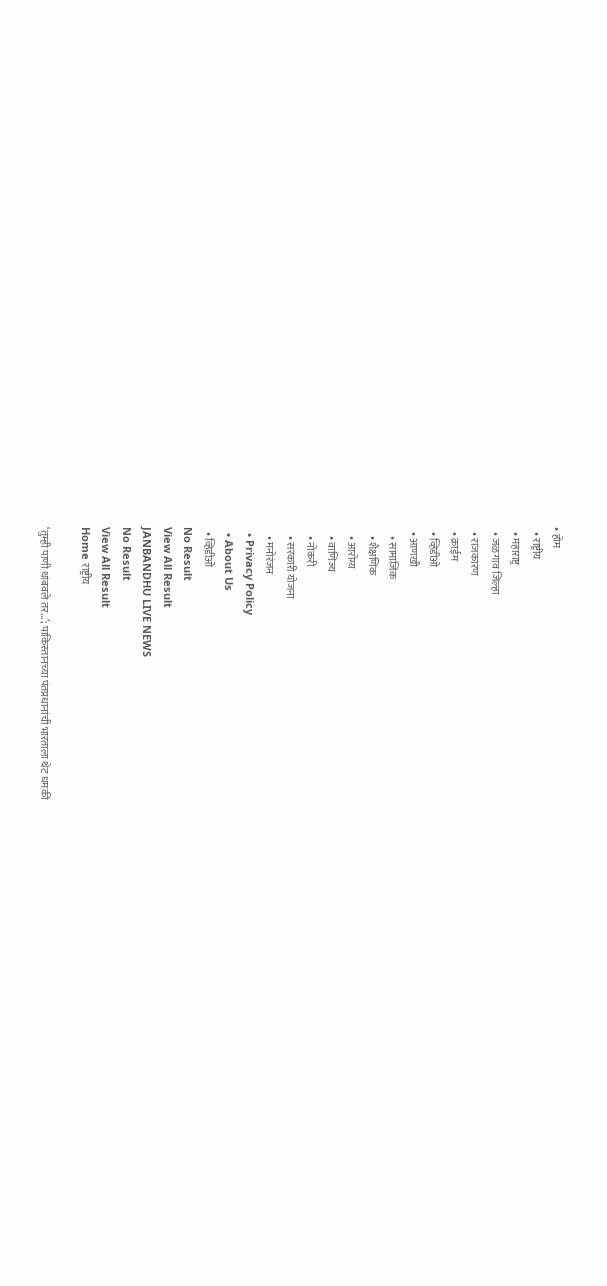• होम
  • राष्ट्रीय
  • महाराष्ट्र
  • जळगाव जिल्हा
  • राजकारण
  • क्राईम
  • व्हिडीओ
  • आणखी
    • सामाजिक
    • शैक्षणिक
    • आरोग्य
    • वाणिज्य
    • नोकरी
    • सरकारी योजना
    • मनोरंजन
  • Privacy Policy
  • About Us
  • व्हिडीओ
No Result
View All Result
JANBANDHU LIVE NEWS
No Result
View All Result
Home राष्ट्रीय

‘तुम्ही पाणी थांबवले तर…’; पाकिस्तानच्या पंतप्रधानांची भारताला थेट धमकी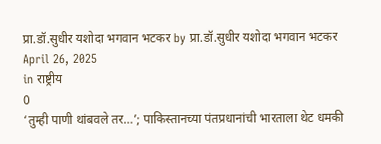प्रा.डॉ.सुधीर यशोदा भगवान भटकर by प्रा.डॉ.सुधीर यशोदा भगवान भटकर
April 26, 2025
in राष्ट्रीय
0
‘तुम्ही पाणी थांबवले तर…’; पाकिस्तानच्या पंतप्रधानांची भारताला थेट धमकी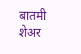बातमी शेअर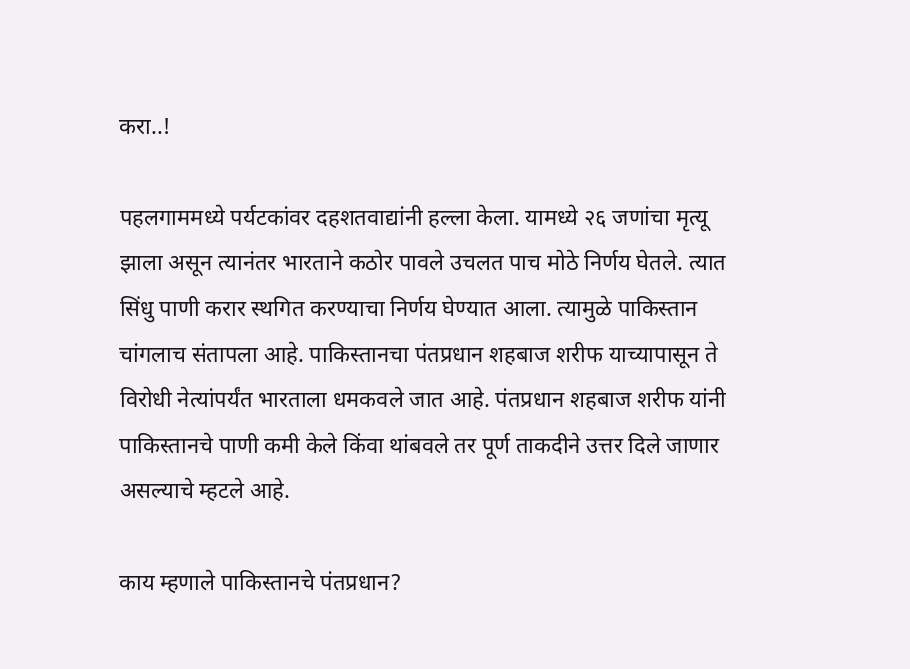करा..!

पहलगाममध्ये पर्यटकांवर दहशतवाद्यांनी हल्ला केला. यामध्ये २६ जणांचा मृत्यू झाला असून त्यानंतर भारताने कठोर पावले उचलत पाच मोठे निर्णय घेतले. त्यात सिंधु पाणी करार स्थगित करण्याचा निर्णय घेण्यात आला. त्यामुळे पाकिस्तान चांगलाच संतापला आहे. पाकिस्तानचा पंतप्रधान शहबाज शरीफ याच्यापासून ते विरोधी नेत्यांपर्यंत भारताला धमकवले जात आहे. पंतप्रधान शहबाज शरीफ यांनी पाकिस्तानचे पाणी कमी केले किंवा थांबवले तर पूर्ण ताकदीने उत्तर दिले जाणार असल्याचे म्हटले आहे.

काय म्हणाले पाकिस्तानचे पंतप्रधान?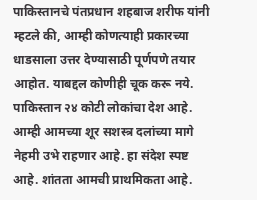पाकिस्तानचे पंतप्रधान शहबाज शरीफ यांनी म्हटले की, आम्ही कोणत्याही प्रकारच्या धाडसाला उत्तर देण्यासाठी पूर्णपणे तयार आहोत. याबद्दल कोणीही चूक करू नये. पाकिस्तान २४ कोटी लोकांचा देश आहे. आम्ही आमच्या शूर सशस्त्र दलांच्या मागे नेहमी उभे राहणार आहे. हा संदेश स्पष्ट आहे. शांतता आमची प्राथमिकता आहे.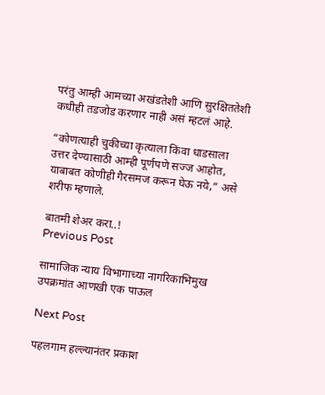परंतु आम्ही आमच्या अखंडतेशी आणि सुरक्षिततेशी कधीही तडजोड करणार नाही असं म्हटलं आहे.

“कोणत्याही चुकीच्या कृत्याला किंवा धाडसाला उत्तर देण्यासाठी आम्ही पूर्णपणे सज्ज आहोत, याबाबत कोणीही गैरसमज करून घेऊ नये,” असे शरीफ म्हणाले.

बातमी शेअर करा..!
Previous Post

सामाजिक न्याय विभागाच्या नागरिकाभिमुख उपक्रमांत आणखी एक पाऊल

Next Post

पहलगाम हल्ल्यानंतर प्रकाश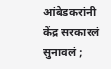आंबेडकरांनी केंद्र सरकारलं सुनावलं ;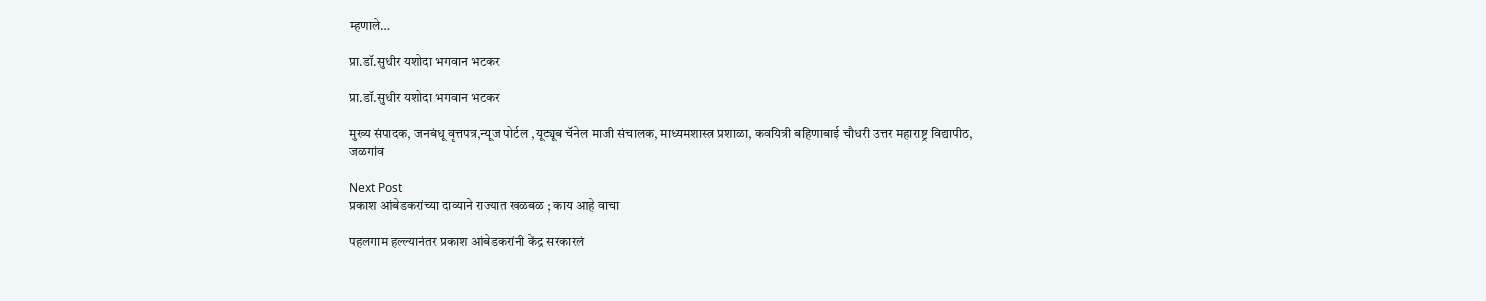म्हणाले…

प्रा.डॉ.सुधीर यशोदा भगवान भटकर

प्रा.डॉ.सुधीर यशोदा भगवान भटकर

मुख्य संपादक, जनबंधू वृत्तपत्र,न्यूज पोर्टल ,यूट्यूब चॅनेल माजी संचालक, माध्यमशास्त्र प्रशाळा, कवयित्री बहिणाबाई चौधरी उत्तर महाराष्ट्र विद्यापीठ, जळगांव

Next Post
प्रकाश आंबेडकरांच्या दाव्याने राज्यात खळबळ ; काय आहे वाचा

पहलगाम हल्ल्यानंतर प्रकाश आंबेडकरांनी केंद्र सरकारलं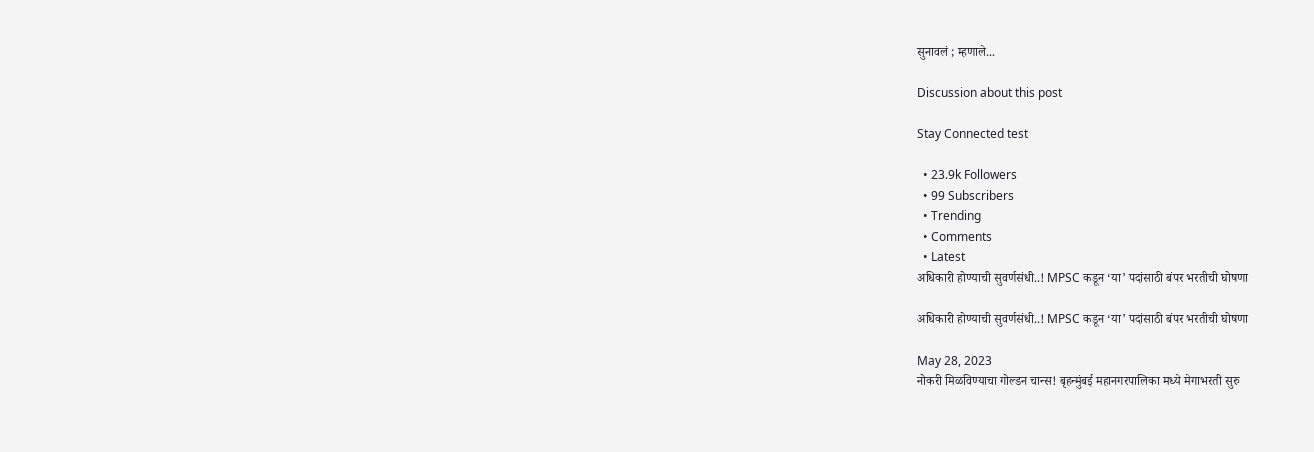सुनावलं ; म्हणाले...

Discussion about this post

Stay Connected test

  • 23.9k Followers
  • 99 Subscribers
  • Trending
  • Comments
  • Latest
अधिकारी होण्याची सुवर्णसंधी..! MPSC कडून ‘या’ पदांसाठी बंपर भरतीची घोषणा

अधिकारी होण्याची सुवर्णसंधी..! MPSC कडून ‘या’ पदांसाठी बंपर भरतीची घोषणा

May 28, 2023
नोकरी मिळविण्याचा गोल्डन चान्स! बृहन्मुंबई महानगरपालिका मध्ये मेगाभरती सुरु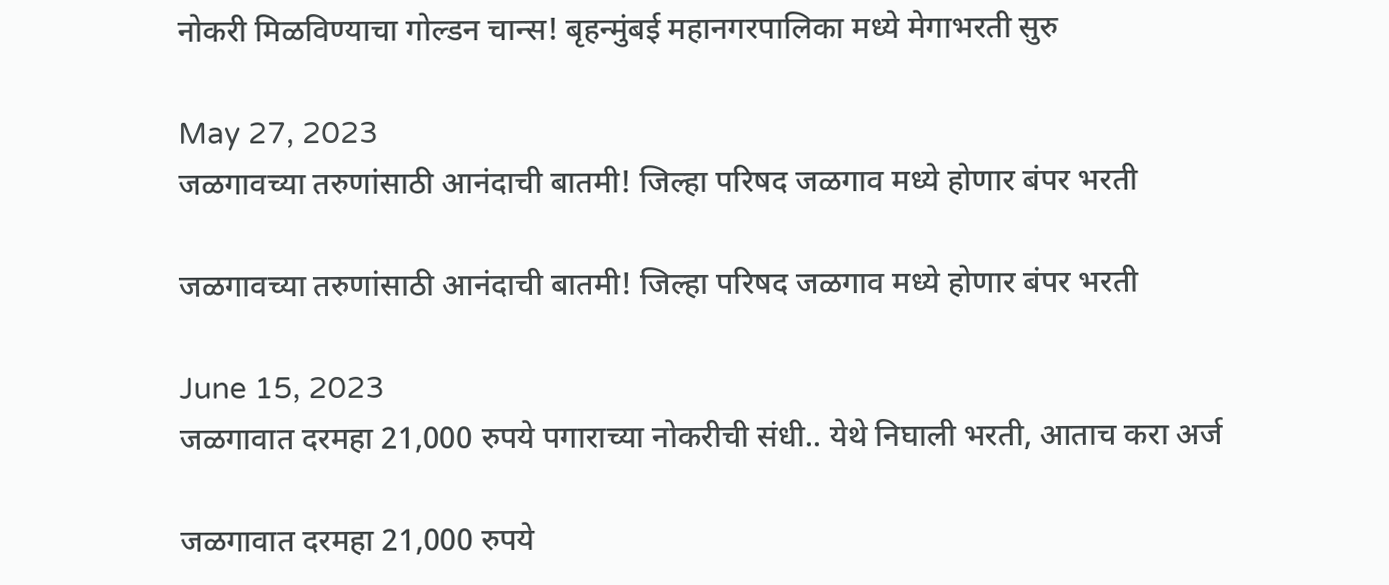नोकरी मिळविण्याचा गोल्डन चान्स! बृहन्मुंबई महानगरपालिका मध्ये मेगाभरती सुरु

May 27, 2023
जळगावच्या तरुणांसाठी आनंदाची बातमी! जिल्हा परिषद जळगाव मध्ये होणार बंपर भरती

जळगावच्या तरुणांसाठी आनंदाची बातमी! जिल्हा परिषद जळगाव मध्ये होणार बंपर भरती

June 15, 2023
जळगावात दरमहा 21,000 रुपये पगाराच्या नोकरीची संधी.. येथे निघाली भरती, आताच करा अर्ज

जळगावात दरमहा 21,000 रुपये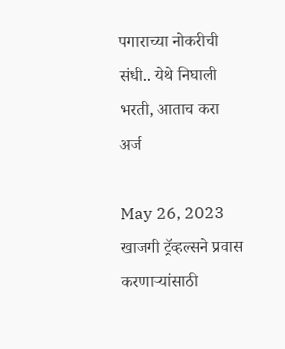पगाराच्या नोकरीची संधी.. येथे निघाली भरती, आताच करा अर्ज

May 26, 2023
खाजगी ट्रॅव्हल्सने प्रवास करणाऱ्यांसाठी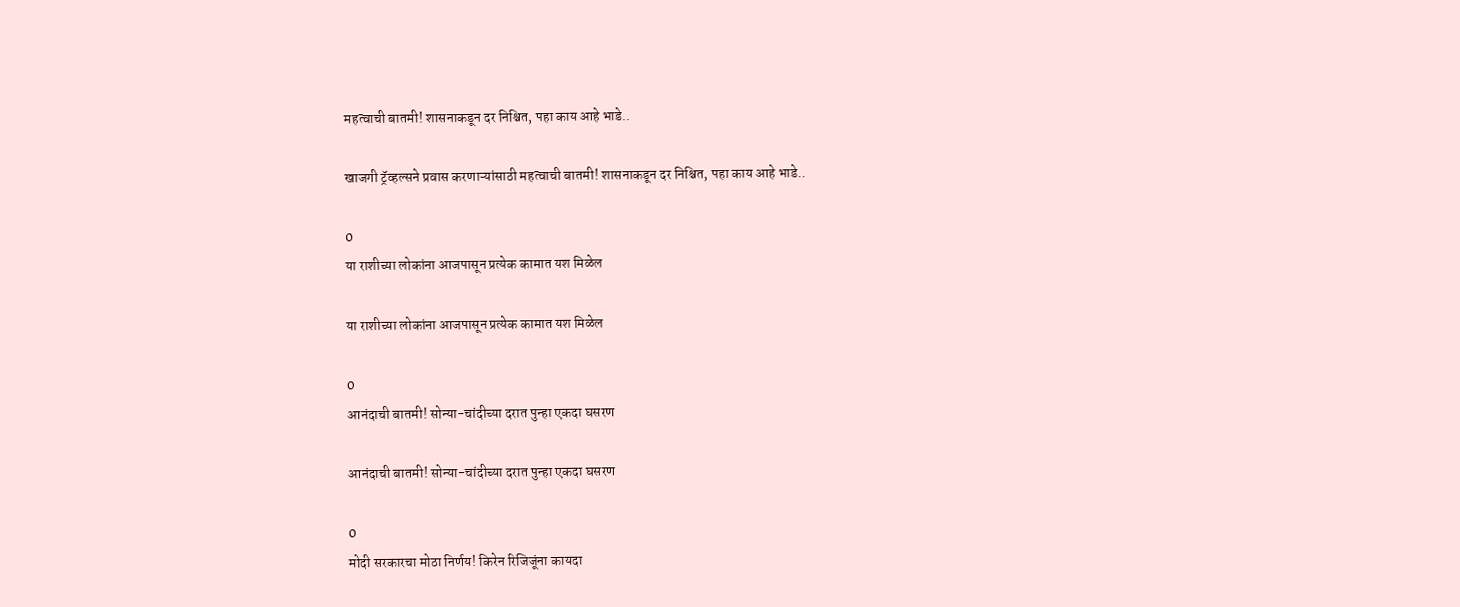महत्वाची बातमी! शासनाकडून दर निश्चित, पहा काय आहे भाडे..

खाजगी ट्रॅव्हल्सने प्रवास करणाऱ्यांसाठी महत्वाची बातमी! शासनाकडून दर निश्चित, पहा काय आहे भाडे..

0
या राशीच्या लोकांना आजपासून प्रत्येक कामात यश मिळेल

या राशीच्या लोकांना आजपासून प्रत्येक कामात यश मिळेल

0
आनंदाची बातमी! सोन्या-चांदीच्या दरात पुन्हा एकदा घसरण

आनंदाची बातमी! सोन्या-चांदीच्या दरात पुन्हा एकदा घसरण

0
मोदी सरकारचा मोठा निर्णय! किरेन रिजिजूंना कायदा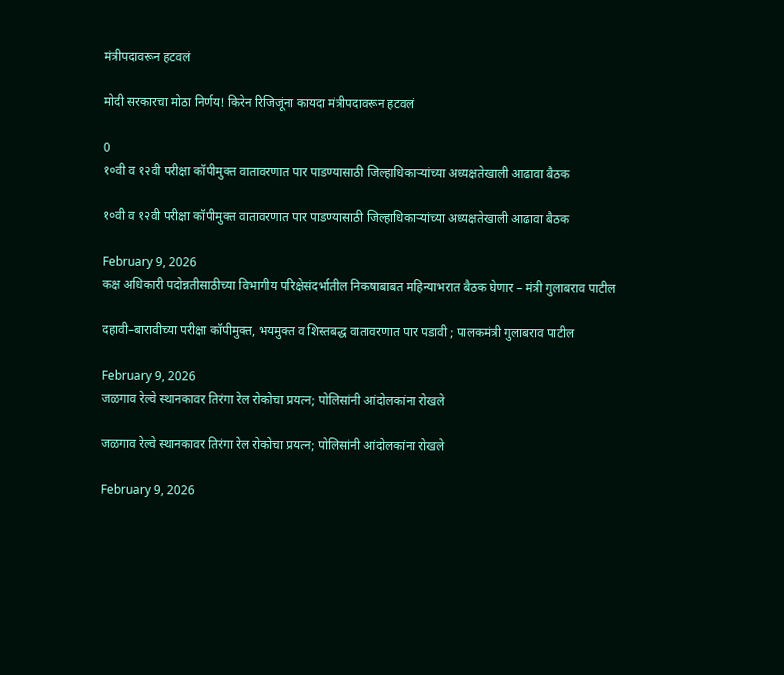मंत्रीपदावरून हटवलं

मोदी सरकारचा मोठा निर्णय! किरेन रिजिजूंना कायदा मंत्रीपदावरून हटवलं

0
१०वी व १२वी परीक्षा कॉपीमुक्त वातावरणात पार पाडण्यासाठी जिल्हाधिकाऱ्यांच्या अध्यक्षतेखाली आढावा बैठक

१०वी व १२वी परीक्षा कॉपीमुक्त वातावरणात पार पाडण्यासाठी जिल्हाधिकाऱ्यांच्या अध्यक्षतेखाली आढावा बैठक

February 9, 2026
कक्ष अधिकारी पदोन्नतीसाठीच्या विभागीय परिक्षेसंदर्भातील निकषाबाबत महिन्याभरात बैठक घेणार – मंत्री गुलाबराव पाटील

दहावी–बारावीच्या परीक्षा कॉपीमुक्त, भयमुक्त व शिस्तबद्ध वातावरणात पार पडावी ; पालकमंत्री गुलाबराव पाटील

February 9, 2026
जळगाव रेल्वे स्थानकावर तिरंगा रेल रोकोचा प्रयत्न; पोलिसांनी आंदोलकांना रोखले

जळगाव रेल्वे स्थानकावर तिरंगा रेल रोकोचा प्रयत्न; पोलिसांनी आंदोलकांना रोखले

February 9, 2026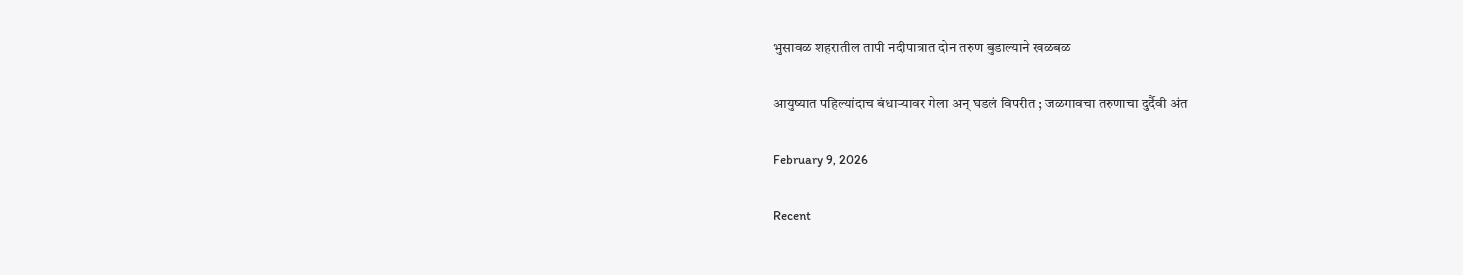भुसावळ शहरातील तापी नदीपात्रात दोन तरुण बुडाल्याने खळबळ

आयुष्यात पहिल्यांदाच बंधाऱ्यावर गेला अन् घडलं विपरीत ; जळगावचा तरुणाचा दुर्दैवी अंत

February 9, 2026

Recent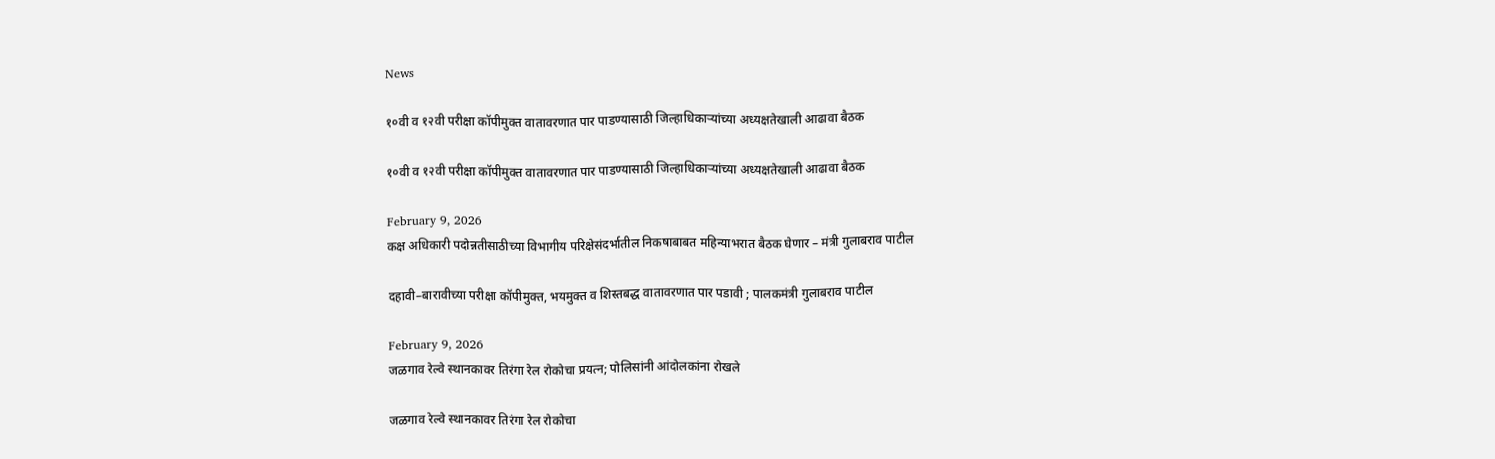News

१०वी व १२वी परीक्षा कॉपीमुक्त वातावरणात पार पाडण्यासाठी जिल्हाधिकाऱ्यांच्या अध्यक्षतेखाली आढावा बैठक

१०वी व १२वी परीक्षा कॉपीमुक्त वातावरणात पार पाडण्यासाठी जिल्हाधिकाऱ्यांच्या अध्यक्षतेखाली आढावा बैठक

February 9, 2026
कक्ष अधिकारी पदोन्नतीसाठीच्या विभागीय परिक्षेसंदर्भातील निकषाबाबत महिन्याभरात बैठक घेणार – मंत्री गुलाबराव पाटील

दहावी–बारावीच्या परीक्षा कॉपीमुक्त, भयमुक्त व शिस्तबद्ध वातावरणात पार पडावी ; पालकमंत्री गुलाबराव पाटील

February 9, 2026
जळगाव रेल्वे स्थानकावर तिरंगा रेल रोकोचा प्रयत्न; पोलिसांनी आंदोलकांना रोखले

जळगाव रेल्वे स्थानकावर तिरंगा रेल रोकोचा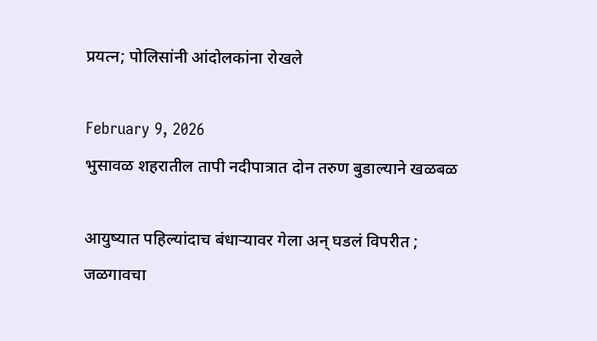प्रयत्न; पोलिसांनी आंदोलकांना रोखले

February 9, 2026
भुसावळ शहरातील तापी नदीपात्रात दोन तरुण बुडाल्याने खळबळ

आयुष्यात पहिल्यांदाच बंधाऱ्यावर गेला अन् घडलं विपरीत ; जळगावचा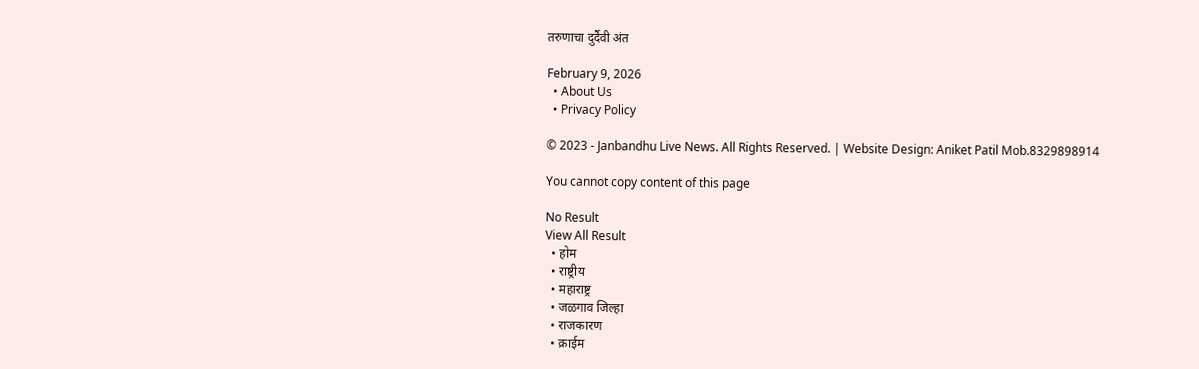तरुणाचा दुर्दैवी अंत

February 9, 2026
  • About Us
  • Privacy Policy

© 2023 - Janbandhu Live News. All Rights Reserved. | Website Design: Aniket Patil Mob.8329898914

You cannot copy content of this page

No Result
View All Result
  • होम
  • राष्ट्रीय
  • महाराष्ट्र
  • जळगाव जिल्हा
  • राजकारण
  • क्राईम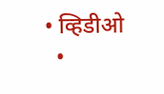• व्हिडीओ
  •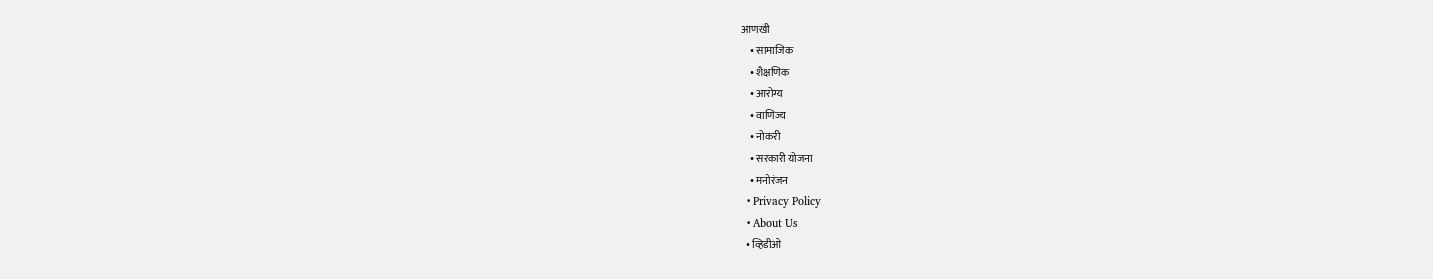आणखी
    • सामाजिक
    • शैक्षणिक
    • आरोग्य
    • वाणिज्य
    • नोकरी
    • सरकारी योजना
    • मनोरंजन
  • Privacy Policy
  • About Us
  • व्हिडीओ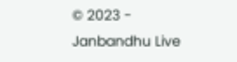© 2023 - Janbandhu Live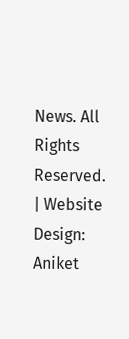News. All Rights Reserved. | Website Design: Aniket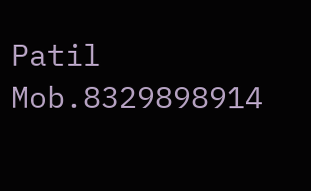Patil Mob.8329898914